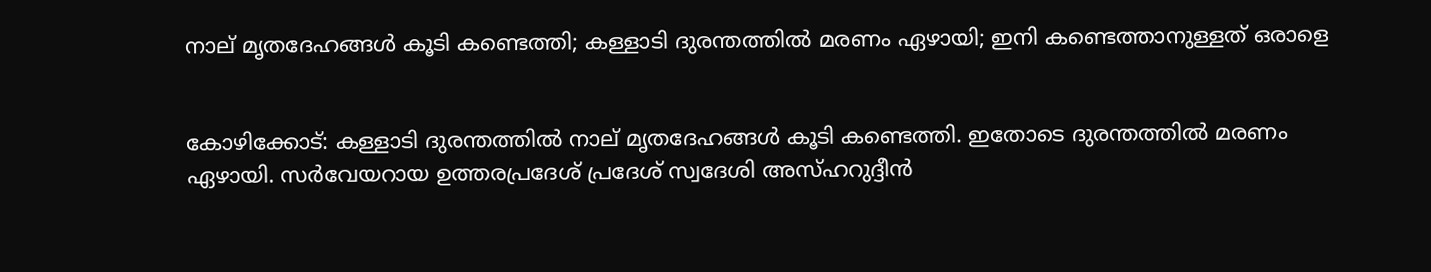നാല് മൃതദേഹങ്ങൾ കൂടി കണ്ടെത്തി; കള്ളാടി ദുരന്തത്തില്‍ മരണം ഏഴായി; ഇനി കണ്ടെത്താനുള്ളത് ഒരാളെ


കോഴിക്കോട്: കള്ളാടി ദുരന്തത്തില്‍ നാല് മൃതദേഹങ്ങൾ കൂടി കണ്ടെത്തി. ഇതോടെ ദുരന്തത്തില്‍ മരണം ഏഴായി. സര്‍വേയറായ ഉത്തരപ്രദേശ് പ്രദേശ് സ്വദേശി അസ്ഹറുദ്ദീന്‍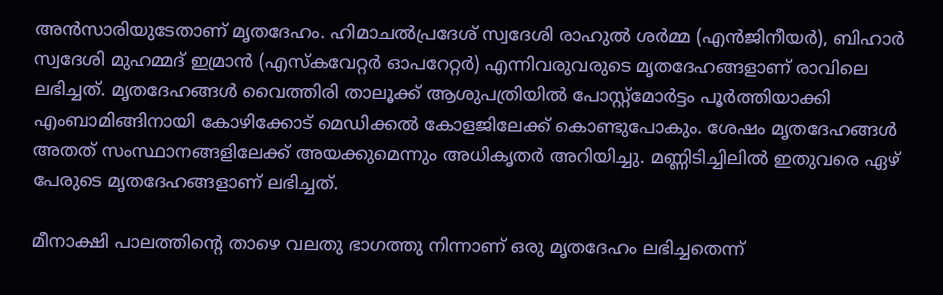അന്‍സാരിയുടേതാണ് മൃതദേഹം. ഹിമാചൽപ്രദേശ് സ്വദേശി രാഹുൽ ശർമ്മ (എൻജിനീയർ), ബിഹാർ സ്വദേശി മുഹമ്മദ് ഇമ്രാൻ (എസ്കവേറ്റർ ഓപറേറ്റർ) എന്നിവരുവരുടെ മൃതദേഹങ്ങളാണ് രാവിലെ ലഭിച്ചത്. മൃതദേഹങ്ങള്‍ വൈത്തിരി താലൂക്ക് ആശുപത്രിയില്‍ പോസ്റ്റ്മോർട്ടം പൂർത്തിയാക്കി എംബാമിങ്ങിനായി കോഴിക്കോട് മെഡിക്കൽ കോളജിലേക്ക് കൊണ്ടുപോകും. ശേഷം മൃതദേഹങ്ങൾ അതത് സംസ്ഥാനങ്ങളിലേക്ക് അയക്കുമെന്നും അധികൃതർ അറിയിച്ചു. മണ്ണിടിച്ചിലില്‍ ഇതുവരെ ഏഴ് പേരുടെ മൃതദേഹങ്ങളാണ് ലഭിച്ചത്.

മീനാക്ഷി പാലത്തിന്റെ താഴെ വലതു ഭാഗത്തു നിന്നാണ് ഒരു മൃതദേഹം ലഭിച്ചതെന്ന്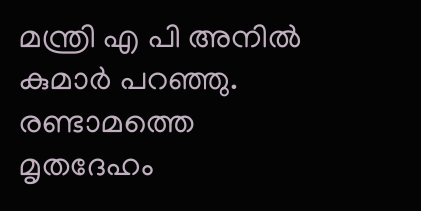മന്ത്രി എ പി അനില്‍ കുമാര്‍ പറഞ്ഞു. രണ്ടാമത്തെ മൃതദേഹം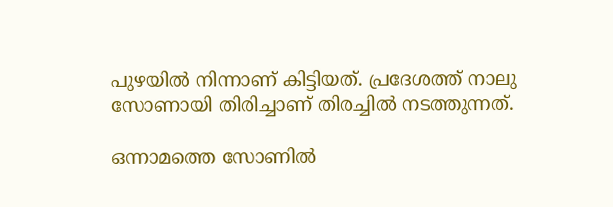പുഴയിൽ നിന്നാണ് കിട്ടിയത്. പ്രദേശത്ത് നാലു സോണായി തിരിച്ചാണ് തിരച്ചില്‍ നടത്തുന്നത്.

ഒന്നാമത്തെ സോണില്‍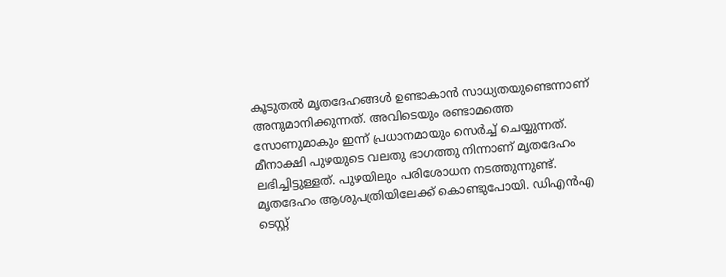കൂടുതല്‍ മൃതദേഹങ്ങള്‍ ഉണ്ടാകാന്‍ സാധ്യതയുണ്ടെന്നാണ് അനുമാനിക്കുന്നത്. അവിടെയും രണ്ടാമത്തെ സോണുമാകും ഇന്ന് പ്രധാനമായും സെര്‍ച്ച് ചെയ്യുന്നത്. മീനാക്ഷി പുഴയുടെ വലതു ഭാഗത്തു നിന്നാണ് മൃതദേഹം ലഭിച്ചിട്ടുള്ളത്. പുഴയിലും പരിശോധന നടത്തുന്നുണ്ട്. മൃതദേഹം ആശുപത്രിയിലേക്ക് കൊണ്ടുപോയി. ഡിഎന്‍എ ടെസ്റ്റ്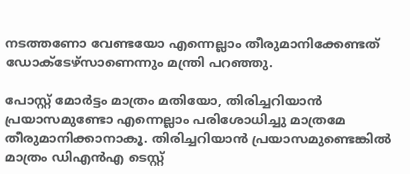നടത്തണോ വേണ്ടയോ എന്നെല്ലാം തീരുമാനിക്കേണ്ടത് ഡോക്ടേഴ്‌സാണെന്നും മന്ത്രി പറഞ്ഞു.

പോസ്റ്റ് മോര്‍ട്ടം മാത്രം മതിയോ, തിരിച്ചറിയാന്‍ പ്രയാസമുണ്ടോ എന്നെല്ലാം പരിശോധിച്ചു മാത്രമേ തീരുമാനിക്കാനാകൂ. തിരിച്ചറിയാന്‍ പ്രയാസമുണ്ടെങ്കില്‍ മാത്രം ഡിഎന്‍എ ടെസ്റ്റ്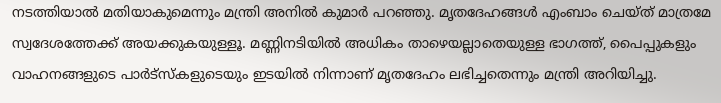നടത്തിയാല്‍ മതിയാകുമെന്നും മന്ത്രി അനില്‍ കുമാര്‍ പറഞ്ഞു. മൃതദേഹങ്ങള്‍ എംബാം ചെയ്ത് മാത്രമേ സ്വദേശത്തേക്ക് അയക്കുകയുള്ളൂ. മണ്ണിനടിയില്‍ അധികം താഴെയല്ലാതെയുള്ള ഭാഗത്ത്, പൈപ്പുകളും വാഹനങ്ങളുടെ പാര്‍ട്‌സ്‌കളുടെയും ഇടയില്‍ നിന്നാണ് മൃതദേഹം ലഭിച്ചതെന്നും മന്ത്രി അറിയിച്ചു.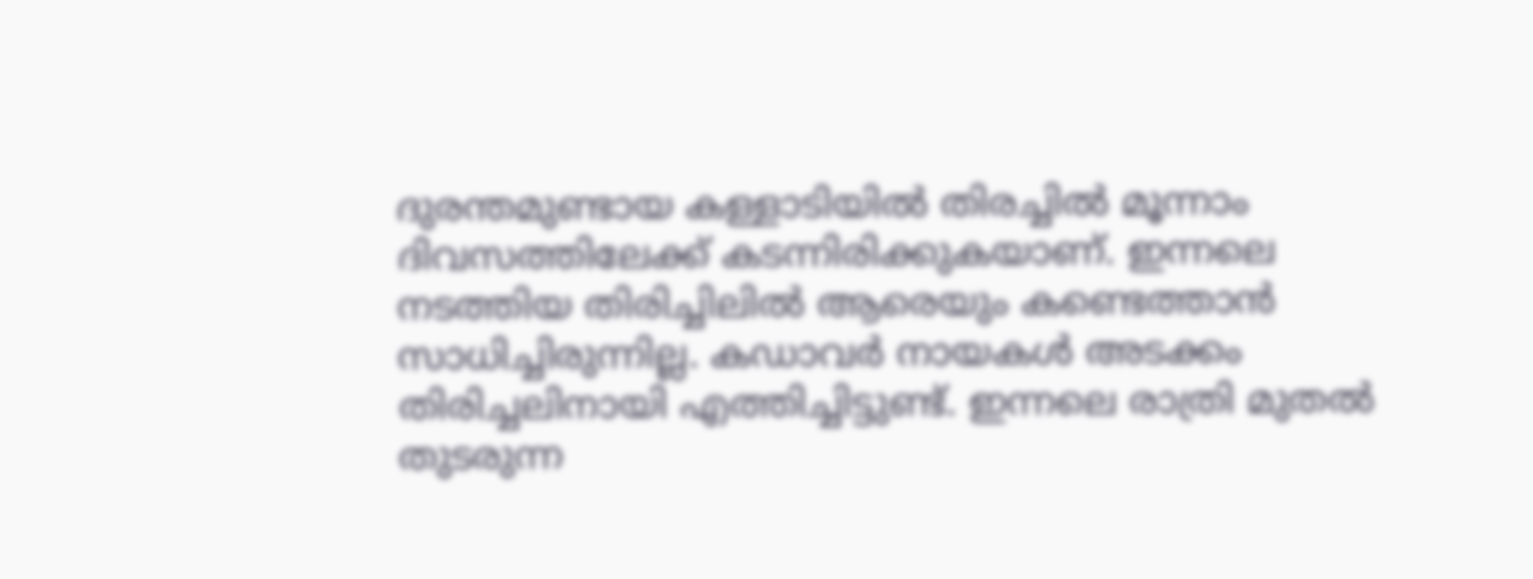ദുരന്തമുണ്ടായ കള്ളാടിയില്‍ തിരച്ചില്‍ മൂന്നാം ദിവസത്തിലേക്ക് കടന്നിരിക്കുകയാണ്. ഇന്നലെ നടത്തിയ തിരിച്ചിലില്‍ ആരെയും കണ്ടെത്താന്‍ സാധിച്ചിരുന്നില്ല. കഡാവര്‍ നായകള്‍ അടക്കം തിരിച്ചലിനായി എത്തിച്ചിട്ടുണ്ട്. ഇന്നലെ രാത്രി മുതല്‍ തുടരുന്ന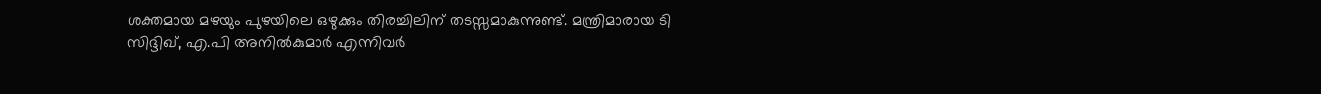ശക്തമായ മഴയും പുഴയിലെ ഒഴുക്കും തിരച്ചിലിന് തടസ്സമാകുന്നുണ്ട്. മന്ത്രിമാരായ ടി സിദ്ദിഖ്, എ.പി അനില്‍കുമാര്‍ എന്നിവര്‍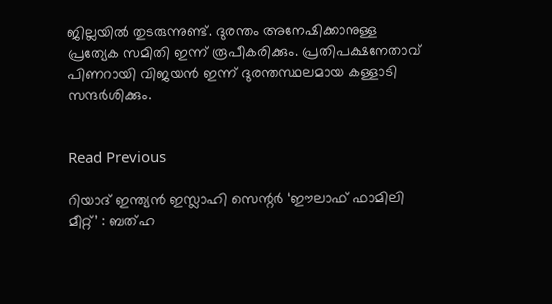ജില്ലയില്‍ തുടരുന്നുണ്ട്. ദുരന്തം അനേഷിക്കാനുള്ള പ്രത്യേക സമിതി ഇന്ന് രൂപീകരിക്കും. പ്രതിപക്ഷനേതാവ് പിണറായി വിജയന്‍ ഇന്ന് ദുരന്തസ്ഥലമായ കള്ളാടി സന്ദര്‍ശിക്കും.


Read Previous

റിയാദ് ഇന്ത്യൻ ഇസ്ലാഹി സെന്റർ ‘ഈലാഫ് ഫാമിലി മീറ്റ്’ : ബത്‌ഹ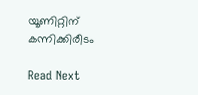യൂണിറ്റിന് കന്നിക്കിരീടം

Read Next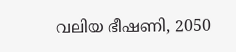വലിയ ഭീഷണി, 2050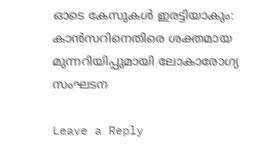ഓടെ കേസുകള്‍ ഇരട്ടിയാകും: കാന്‍സറിനെതിരെ ശക്തമായ മുന്നറിയിപ്പുമായി ലോകാരോഗ്യ സംഘടന

Leave a Reply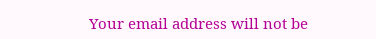Your email address will not be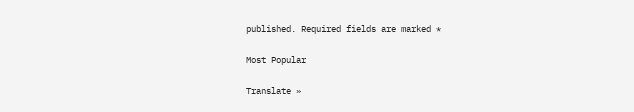published. Required fields are marked *

Most Popular

Translate »